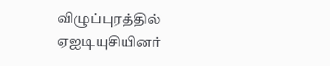விழுப்புரத்தில் ஏஐடியுசியினர்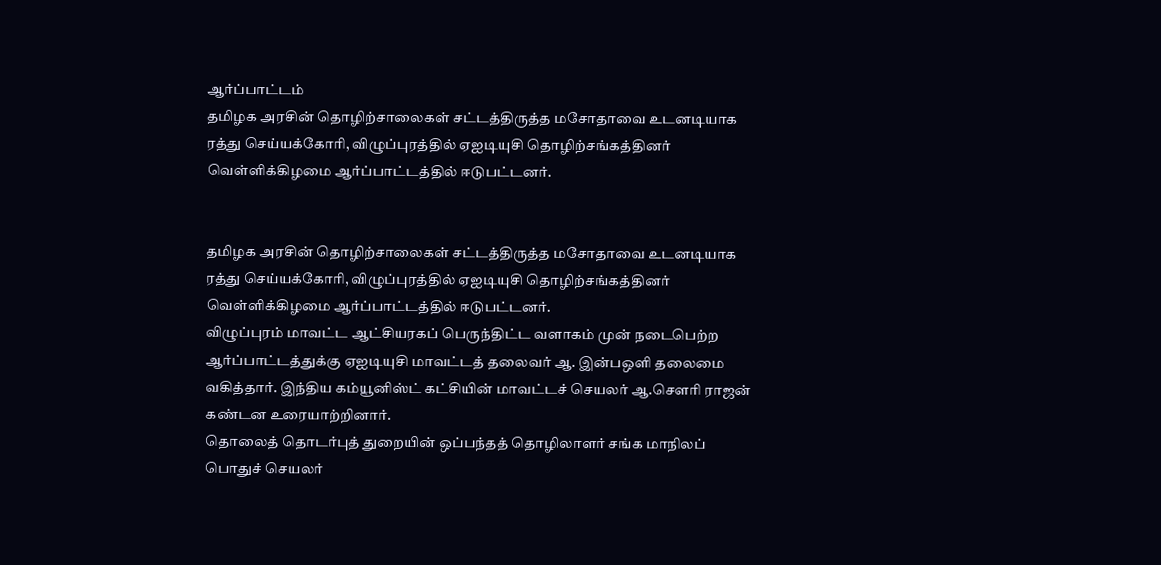ஆர்ப்பாட்டம்
தமிழக அரசின் தொழிற்சாலைகள் சட்டத்திருத்த மசோதாவை உடனடியாக ரத்து செய்யக்கோரி, விழுப்புரத்தில் ஏஐடியுசி தொழிற்சங்கத்தினர் வெள்ளிக்கிழமை ஆர்ப்பாட்டத்தில் ஈடுபட்டனர்.


தமிழக அரசின் தொழிற்சாலைகள் சட்டத்திருத்த மசோதாவை உடனடியாக ரத்து செய்யக்கோரி, விழுப்புரத்தில் ஏஐடியுசி தொழிற்சங்கத்தினர் வெள்ளிக்கிழமை ஆர்ப்பாட்டத்தில் ஈடுபட்டனர்.
விழுப்புரம் மாவட்ட ஆட்சியரகப் பெருந்திட்ட வளாகம் முன் நடைபெற்ற ஆர்ப்பாட்டத்துக்கு ஏஐடியுசி மாவட்டத் தலைவர் ஆ. இன்பஒளி தலைமை வகித்தார். இந்திய கம்யூனிஸ்ட் கட்சியின் மாவட்டச் செயலர் ஆ.செளரி ராஜன் கண்டன உரையாற்றினார்.
தொலைத் தொடர்புத் துறையின் ஒப்பந்தத் தொழிலாளர் சங்க மாநிலப் பொதுச் செயலர்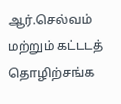ஆர்.செல்வம் மற்றும் கட்டடத் தொழிற்சங்க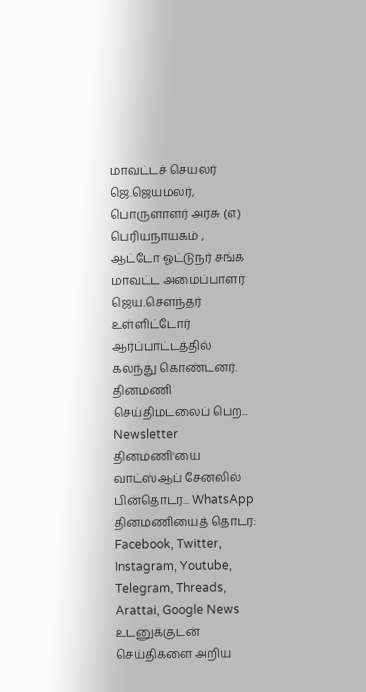மாவட்டச் செயலர் ஜெ.ஜெயமலர், பொருளாளர் அரசு (எ) பெரியநாயகம் , ஆட்டோ ஓட்டுநர் சங்க மாவட்ட அமைப்பாளர் ஜெய.சௌந்தர் உள்ளிட்டோர் ஆர்ப்பாட்டத்தில் கலந்து கொண்டனர்.
தினமணி செய்திமடலைப் பெற... Newsletter
தினமணி'யை வாட்ஸ்ஆப் சேனலில் பின்தொடர... WhatsApp
தினமணியைத் தொடர: Facebook, Twitter, Instagram, Youtube, Telegram, Threads, Arattai, Google News
உடனுக்குடன் செய்திகளை அறிய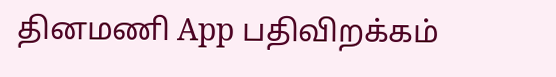தினமணி App பதிவிறக்கம்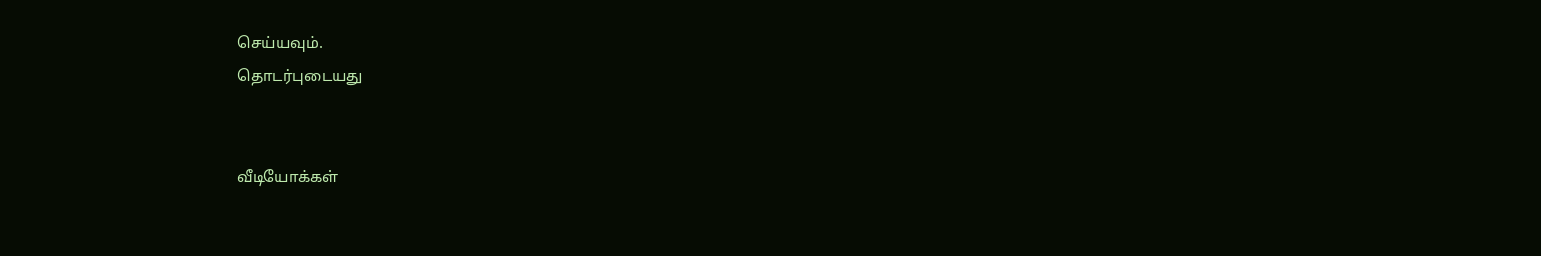செய்யவும்.
தொடர்புடையது


வீடியோக்கள்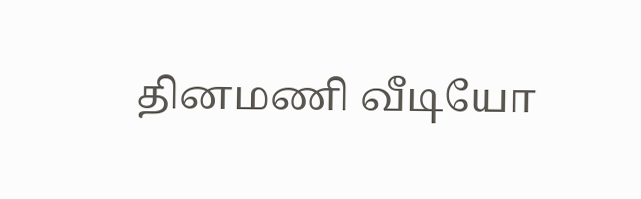தினமணி வீடியோ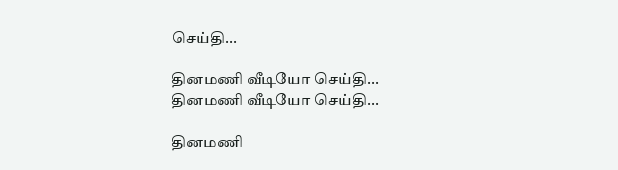செய்தி...

தினமணி வீடியோ செய்தி...
தினமணி வீடியோ செய்தி...

தினமணி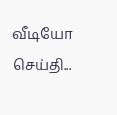வீடியோ செய்தி...